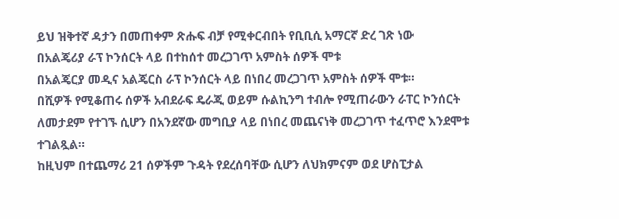ይህ ዝቅተኛ ዳታን በመጠቀም ጽሑፍ ብቻ የሚቀርብበት የቢቢሲ አማርኛ ድረ ገጽ ነው
በአልጄሪያ ራፕ ኮንሰርት ላይ በተከሰተ መረጋገጥ አምስት ሰዎች ሞቱ
በአልጄርያ መዲና አልጄርስ ራፕ ኮንሰርት ላይ በነበረ መረጋገጥ አምስት ሰዎች ሞቱ።
በሺዎች የሚቆጠሩ ሰዎች አብደራፍ ዴራጂ ወይም ሱልኪንግ ተብሎ የሚጠራውን ራፐር ኮንሰርት ለመታደም የተገኙ ሲሆን በአንደኛው መግቢያ ላይ በነበረ መጨናነቅ መረጋገጥ ተፈጥሮ እንደሞቱ ተገልጿል።
ከዚህም በተጨማሪ 21 ሰዎችም ጉዳት የደረሰባቸው ሲሆን ለህክምናም ወደ ሆስፒታል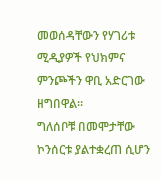መወሰዳቸውን የሃገሪቱ ሚዲያዎች የህክምና ምንጮችን ዋቢ አድርገው ዘግበዋል።
ግለሰቦቹ በመሞታቸው ኮንሰርቱ ያልተቋረጠ ሲሆን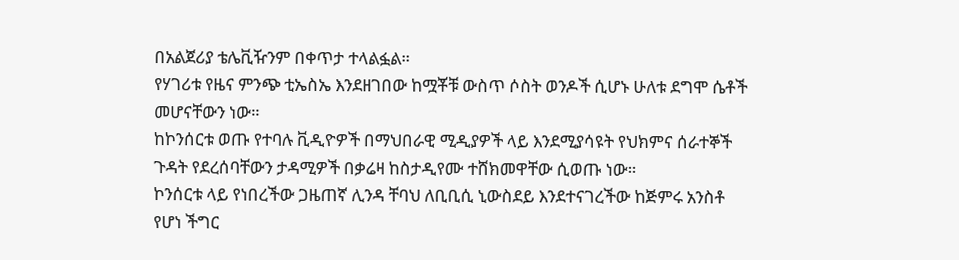በአልጀሪያ ቴሌቪዥንም በቀጥታ ተላልፏል።
የሃገሪቱ የዜና ምንጭ ቲኤስኤ እንደዘገበው ከሟቾቹ ውስጥ ሶስት ወንዶች ሲሆኑ ሁለቱ ደግሞ ሴቶች መሆናቸውን ነው።
ከኮንሰርቱ ወጡ የተባሉ ቪዲዮዎች በማህበራዊ ሚዲያዎች ላይ እንደሚያሳዩት የህክምና ሰራተኞች ጉዳት የደረሰባቸውን ታዳሚዎች በቃሬዛ ከስታዲየሙ ተሸክመዋቸው ሲወጡ ነው።
ኮንሰርቱ ላይ የነበረችው ጋዜጠኛ ሊንዳ ቸባህ ለቢቢሲ ኒውስደይ እንደተናገረችው ከጅምሩ አንስቶ የሆነ ችግር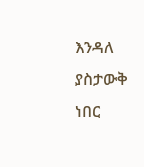እንዳለ ያስታውቅ ነበር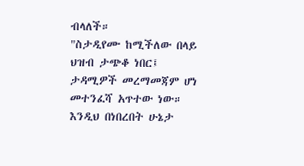ብላለች።
"ስታዲየሙ ከሚችለው በላይ ህዝብ ታጭቆ ነበር፤ ታዳሚዎች መረማመጃም ሆነ መተንፈሻ አጥተው ነው። እንዲህ በነበረበት ሁኔታ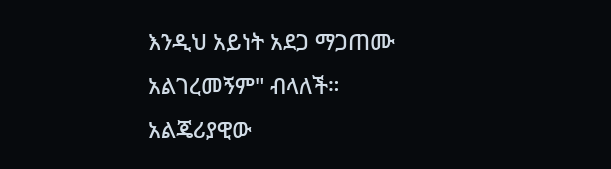እንዲህ አይነት አደጋ ማጋጠሙ አልገረመኝም" ብላለች።
አልጄሪያዊው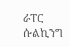ራፐር ሱልኪንግ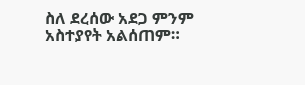ስለ ደረሰው አደጋ ምንም አስተያየት አልሰጠም።